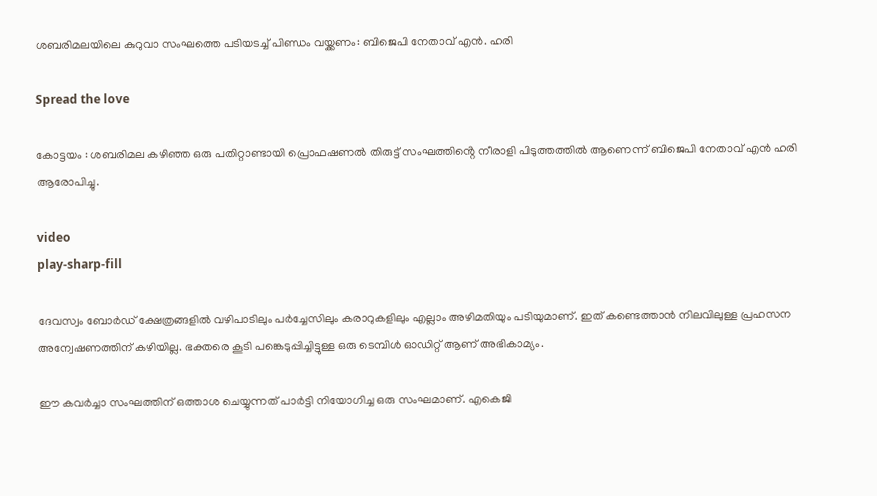ശബരിമലയിലെ കുറുവാ സംഘത്തെ പടിയടച്ച് പിണ്ഡം വയ്ക്കണം: ബിജെപി നേതാവ് എൻ. ഹരി

Spread the love

കോട്ടയം : ശബരിമല കഴിഞ്ഞ ഒരു പതിറ്റാണ്ടായി പ്രൊഫഷണൽ തിരുട്ട് സംഘത്തിൻ്റെ നീരാളി പിടുത്തത്തിൽ ആണെന്ന് ബിജെപി നേതാവ് എൻ ഹരി ആരോപിച്ചു.

video
play-sharp-fill

ദേവസ്വം ബോർഡ് ക്ഷേത്രങ്ങളിൽ വഴിപാടിലും പർച്ചേസിലും കരാറുകളിലും എല്ലാം അഴിമതിയും പടിയുമാണ്. ഇത് കണ്ടെത്താൻ നിലവിലുള്ള പ്രഹസന അന്വേഷണത്തിന് കഴിയില്ല. ഭക്തരെ കൂടി പങ്കെടുപ്പിച്ചിട്ടുള്ള ഒരു ടെമ്പിൾ ഓഡിറ്റ് ആണ് അഭികാമ്യം.

ഈ കവർച്ചാ സംഘത്തിന് ഒത്താശ ചെയ്യുന്നത് പാർട്ടി നിയോഗിച്ച ഒരു സംഘമാണ്. എകെജി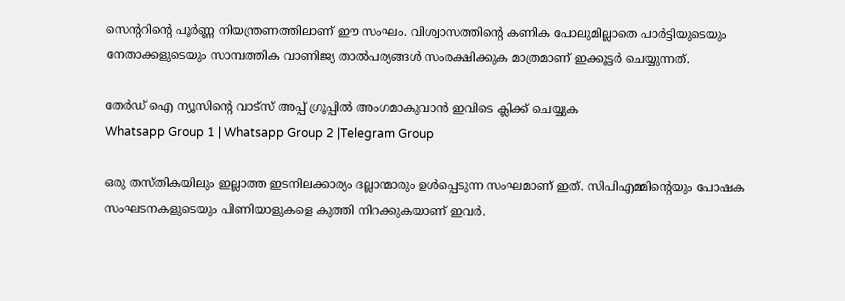സെന്ററിന്റെ പൂർണ്ണ നിയന്ത്രണത്തിലാണ് ഈ സംഘം. വിശ്വാസത്തിൻ്റെ കണിക പോലുമില്ലാതെ പാർട്ടിയുടെയും നേതാക്കളുടെയും സാമ്പത്തിക വാണിജ്യ താൽപര്യങ്ങൾ സംരക്ഷിക്കുക മാത്രമാണ് ഇക്കൂട്ടർ ചെയ്യുന്നത്.

തേർഡ് ഐ ന്യൂസിന്റെ വാട്സ് അപ്പ് ഗ്രൂപ്പിൽ അംഗമാകുവാൻ ഇവിടെ ക്ലിക്ക് ചെയ്യുക
Whatsapp Group 1 | Whatsapp Group 2 |Telegram Group

ഒരു തസ്തികയിലും ഇല്ലാത്ത ഇടനിലക്കാര്യം ദല്ലാന്മാരും ഉൾപ്പെടുന്ന സംഘമാണ് ഇത്. സിപിഎമ്മിന്റെയും പോഷക സംഘടനകളുടെയും പിണിയാളുകളെ കുത്തി നിറക്കുകയാണ് ഇവർ.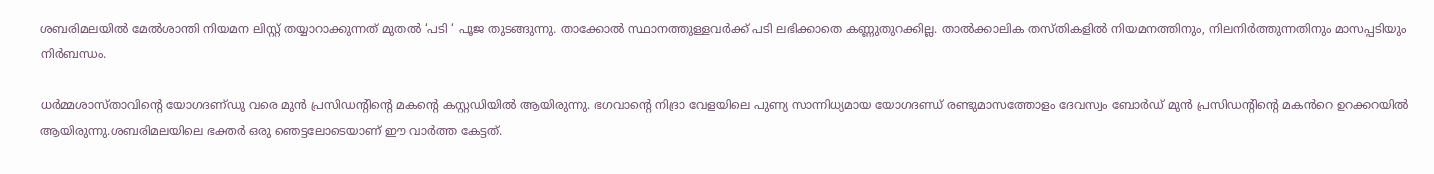ശബരിമലയിൽ മേൽശാന്തി നിയമന ലിസ്റ്റ് തയ്യാറാക്കുന്നത് മുതൽ ‘പടി ‘ പൂജ തുടങ്ങുന്നു. താക്കോൽ സ്ഥാനത്തുള്ളവർക്ക് പടി ലഭിക്കാതെ കണ്ണുതുറക്കില്ല. താൽക്കാലിക തസ്തികളിൽ നിയമനത്തിനും, നിലനിർത്തുന്നതിനും മാസപ്പടിയും നിർബന്ധം.

ധർമ്മശാസ്താവിന്‍റെ യോഗദണ്‌ഡു വരെ മുൻ പ്രസിഡന്റിന്റെ മകൻ്റെ കസ്റ്റഡിയിൽ ആയിരുന്നു. ഭഗവാൻ്റെ നിദ്രാ വേളയിലെ പുണ്യ സാന്നിധ്യമായ യോഗദണ്ഡ് രണ്ടുമാസത്തോളം ദേവസ്വം ബോർഡ് മുൻ പ്രസിഡന്റിന്റെ മകൻറെ ഉറക്കറയിൽ ആയിരുന്നു.ശബരിമലയിലെ ഭക്തർ ഒരു ഞെട്ടലോടെയാണ് ഈ വാർത്ത കേട്ടത്.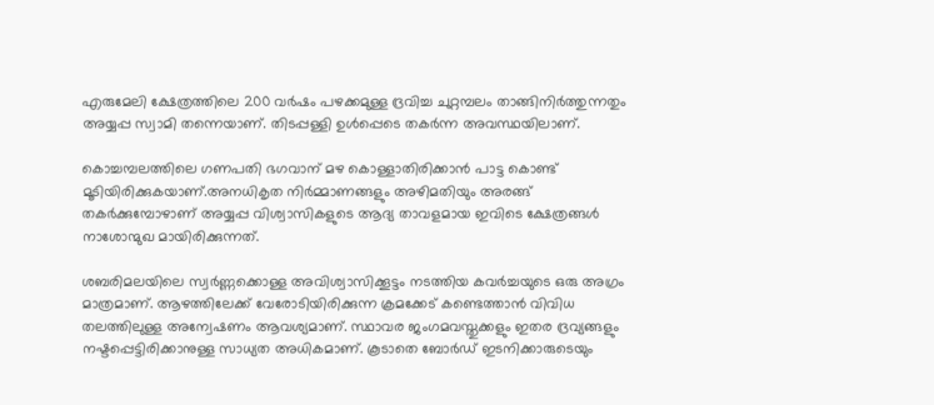എരുമേലി ക്ഷേത്രത്തിലെ 200 വർഷം പഴക്കമുള്ള ദ്രവിച്ച ചുറ്റമ്പലം താങ്ങിനിർത്തുന്നതും അയ്യപ്പ സ്വാമി തന്നെയാണ്. തിടപ്പള്ളി ഉൾപ്പെടെ തകർന്ന അവസ്ഥയിലാണ്.

കൊച്ചമ്പലത്തിലെ ഗണപതി ഭഗവാന് മഴ കൊള്ളാതിരിക്കാൻ പാട്ട കൊണ്ട് മൂടിയിരിക്കുകയാണ്.അനധികൃത നിർമ്മാണങ്ങളും അഴിമതിയും അരങ്ങ് തകർക്കുമ്പോഴാണ് അയ്യപ്പ വിശ്വാസികളുടെ ആദ്യ താവളമായ ഇവിടെ ക്ഷേത്രങ്ങൾ നാശോന്മുഖ മായിരിക്കുന്നത്.

ശബരിമലയിലെ സ്വർണ്ണക്കൊള്ള അവിശ്വാസിക്കൂട്ടം നടത്തിയ കവർച്ചയുടെ ഒരു അഗ്രം മാത്രമാണ്. ആഴത്തിലേക്ക് വേരോടിയിരിക്കുന്ന ക്രമക്കേട് കണ്ടെത്താൻ വിവിധ തലത്തിലുള്ള അന്വേഷണം ആവശ്യമാണ്. സ്ഥാവര ജംഗമവസ്തുക്കളും ഇതര ദ്രവ്യങ്ങളും നഷ്ടപ്പെട്ടിരിക്കാനുള്ള സാധ്യത അധികമാണ്. കൂടാതെ ബോർഡ് ഇടനിക്കാരുടെയും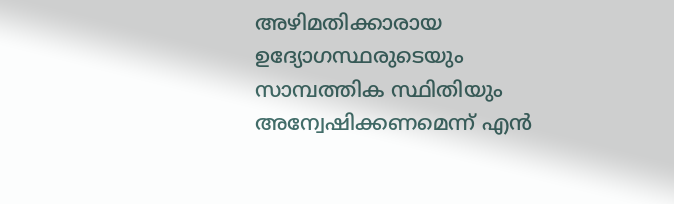അഴിമതിക്കാരായ ഉദ്യോഗസ്ഥരുടെയും സാമ്പത്തിക സ്ഥിതിയും അന്വേഷിക്കണമെന്ന് എൻ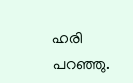ഹരി പറഞ്ഞു.